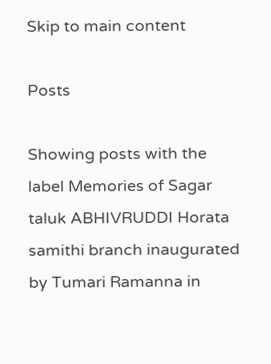Skip to main content

Posts

Showing posts with the label Memories of Sagar taluk ABHIVRUDDI Horata samithi branch inaugurated by Tumari Ramanna in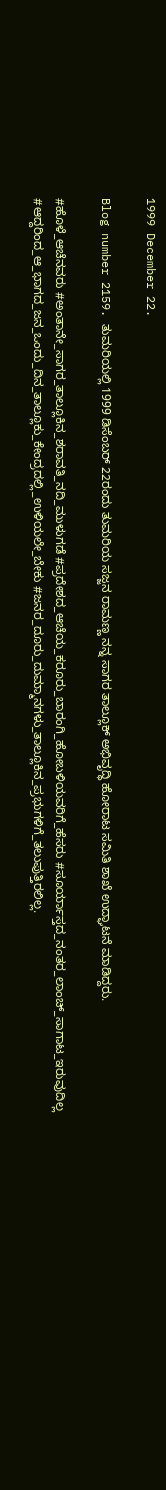1999 December 22.

Blog number 2159. ತುಮರಿಯಲ್ಲಿ 1999 ಡಿಸೆಂಬರ್ 22ರಂದು ತುಮರಿಯ ಸಜ್ಜನ ರಾಮಣ್ಣ ನನ್ನ ಸಾಗರ ತಾಲ್ಲೂಕ್ ಅಭಿವೃದ್ಧಿ ಹೋರಾಟ ಸಮಿತಿ ಶಾಖೆ ಉದ್ಘಾಟನೆ ಮಾಡಿದ್ದರು.

#ಹೊಳೆ_ಆಚೆನವರು #ಅಂತಾನೇ_ಸಾಗರ_ತಾಲ್ಲೂಕಿನ_ಶರಾವತಿ_ನದಿ_ಮುಳುಗಡೆ #ಪ್ರದೇಶದ_ಆಚೆಯ_ಕರೂರು_ಬಾರಂಗಿ_ಹೋಬಳಿಯವರಿಗೆ_ಹೆಸರು #ಸೂರ್ಯಾಸ್ತದ_ನಂತರ_ಲಾಂಚ್_ಸಾಗಾಟ_ಇರುವುದಿಲ್ಲ #ಆದ್ದರಿಂದ_ಆ_ಭಾಗದ_ಜನ_ಒಂದು_ದಿನ_ತಾಲ್ಲೂಕು_ಕೇಂದ್ರದಲ್ಲಿ_ಉಳಿಯಲೇ_ಬೇಕು #ಜನರ_ದೂರು_ದುಮ್ಮಾನಗಳು_ತಾಲ್ಲೂಕಿನ_ಪ್ರಭುಗಳಿಗೆ_ತಲುಪುತ್ತಿರಲಿಲ್ಲ.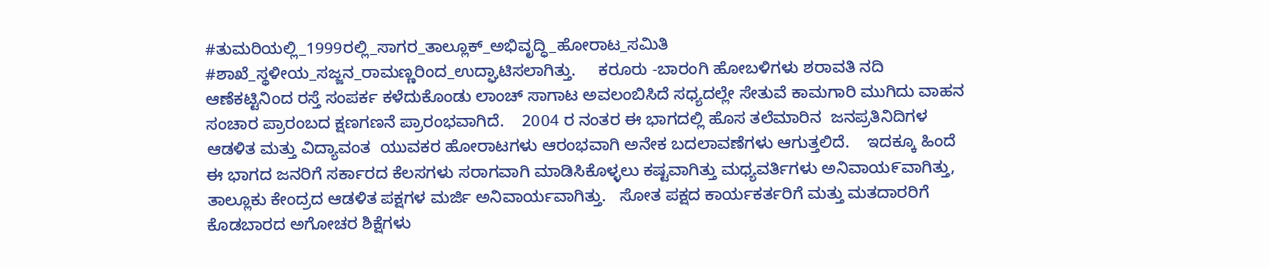#ತುಮರಿಯಲ್ಲಿ_1999ರಲ್ಲಿ_ಸಾಗರ_ತಾಲ್ಲೂಕ್_ಅಭಿವೃದ್ಧಿ_ಹೋರಾಟ_ಸಮಿತಿ #ಶಾಖೆ_ಸ್ಥಳೀಯ_ಸಜ್ಜನ_ರಾಮಣ್ಣರಿಂದ_ಉದ್ಘಾಟಿಸಲಾಗಿತ್ತು.     ಕರೂರು -ಬಾರಂಗಿ ಹೋಬಳಿಗಳು ಶರಾವತಿ ನದಿ ಆಣೆಕಟ್ಟಿನಿಂದ ರಸ್ತೆ ಸಂಪರ್ಕ ಕಳೆದುಕೊಂಡು ಲಾಂಚ್ ಸಾಗಾಟ ಅವಲಂಬಿಸಿದೆ ಸಧ್ಯದಲ್ಲೇ ಸೇತುವೆ ಕಾಮಗಾರಿ ಮುಗಿದು ವಾಹನ ಸಂಚಾರ ಪ್ರಾರಂಬದ ಕ್ಷಣಗಣನೆ ಪ್ರಾರಂಭವಾಗಿದೆ.    2004 ರ ನಂತರ ಈ ಭಾಗದಲ್ಲಿ ಹೊಸ ತಲೆಮಾರಿನ  ಜನಪ್ರತಿನಿದಿಗಳ ಆಡಳಿತ ಮತ್ತು ವಿದ್ಯಾವಂತ  ಯುವಕರ ಹೋರಾಟಗಳು ಆರಂಭವಾಗಿ ಅನೇಕ ಬದಲಾವಣೆಗಳು ಆಗುತ್ತಲಿದೆ.    ಇದಕ್ಕೂ ಹಿಂದೆ ಈ ಭಾಗದ ಜನರಿಗೆ ಸರ್ಕಾರದ ಕೆಲಸಗಳು ಸರಾಗವಾಗಿ ಮಾಡಿಸಿಕೊಳ್ಳಲು ಕಷ್ಟವಾಗಿತ್ತು ಮಧ್ಯವರ್ತಿಗಳು ಅನಿವಾಯ೯ವಾಗಿತ್ತು, ತಾಲ್ಲೂಕು ಕೇಂದ್ರದ ಆಡಳಿತ ಪಕ್ಷಗಳ ಮರ್ಜಿ ಅನಿವಾರ್ಯವಾಗಿತ್ತು.   ಸೋತ ಪಕ್ಷದ ಕಾರ್ಯಕರ್ತರಿಗೆ ಮತ್ತು ಮತದಾರರಿಗೆ ಕೊಡಬಾರದ ಅಗೋಚರ ಶಿಕ್ಷೆಗಳು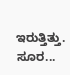ಇರುತ್ತಿತ್ತು.    ಸೂರ...